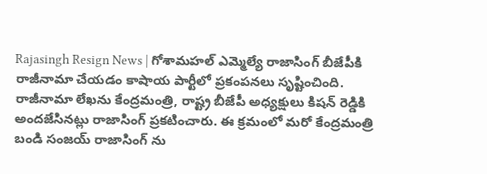Rajasingh Resign News | గోశామహల్ ఎమ్మెల్యే రాజాసింగ్ బీజేపీకి రాజీనామా చేయడం కాషాయ పార్టీలో ప్రకంపనలు సృష్టించింది.
రాజీనామా లేఖను కేంద్రమంత్రి, రాష్ట్ర బీజేపీ అధ్యక్షులు కిషన్ రెడ్డికి అందజేసినట్లు రాజాసింగ్ ప్రకటించారు. ఈ క్రమంలో మరో కేంద్రమంత్రి బండి సంజయ్ రాజాసింగ్ ను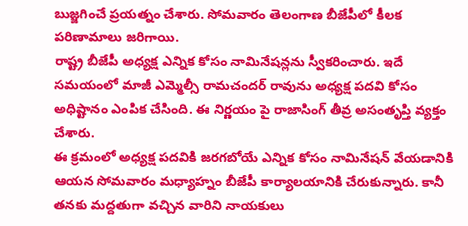బుజ్జగించే ప్రయత్నం చేశారు. సోమవారం తెలంగాణ బీజేపీలో కీలక పరిణామాలు జరిగాయి.
రాష్ట్ర బీజేపీ అధ్యక్ష ఎన్నిక కోసం నామినేషన్లను స్వీకరించారు. ఇదే సమయంలో మాజీ ఎమ్మెల్సీ రామచందర్ రావును అధ్యక్ష పదవి కోసం అధిష్టానం ఎంపిక చేసింది. ఈ నిర్ణయం పై రాజాసింగ్ తీవ్ర అసంతృప్తి వ్యక్తం చేశారు.
ఈ క్రమంలో అధ్యక్ష పదవికి జరగబోయే ఎన్నిక కోసం నామినేషన్ వేయడానికి ఆయన సోమవారం మధ్యాహ్నం బీజేపీ కార్యాలయానికి చేరుకున్నారు. కానీ తనకు మద్దతుగా వచ్చిన వారిని నాయకులు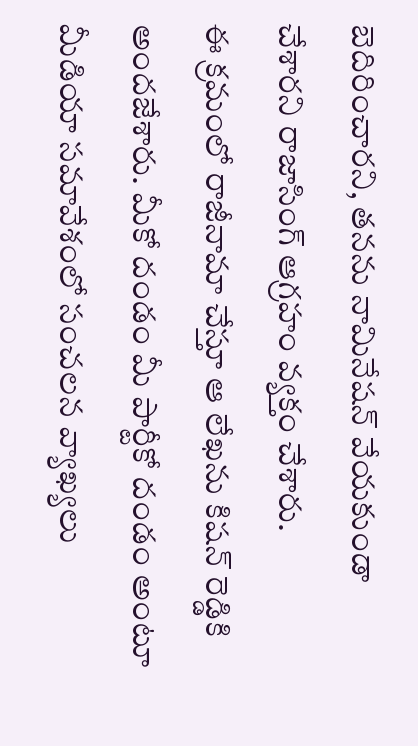బెదిరించారని, తనను నామినేషన్ వేయకుండా చేశారని రాజాసింగ్ ఆగ్రహం వ్యక్తం చేశారు.
ఈ క్రమంలో రాజీనామా చేస్తూ ఆ లేఖను కిషన్ రెడ్డికి అందజేశారు. మీకో దండం మీ పార్టీకో దండం అంటూ మీడియా సమావేశంలో సంచలన వ్యాఖ్యలు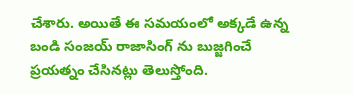చేశారు. అయితే ఈ సమయంలో అక్కడే ఉన్న బండి సంజయ్ రాజాసింగ్ ను బుజ్జగించే ప్రయత్నం చేసినట్లు తెలుస్తోంది.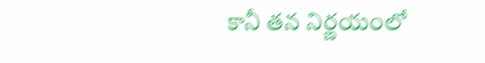కానీ తన నిర్ణయంలో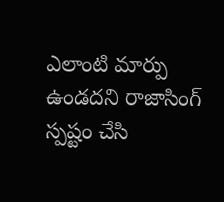ఎలాంటి మార్పు ఉండదని రాజాసింగ్ స్పష్టం చేసి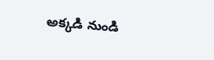అక్కడి నుండి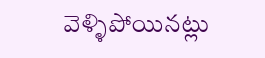వెళ్ళిపోయినట్లు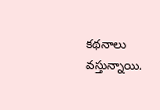కథనాలు వస్తున్నాయి.